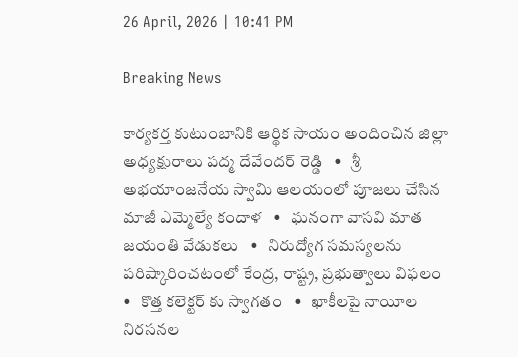26 April, 2026 | 10:41 PM

Breaking News

కార్యకర్త కుటుంబానికి ఆర్థిక సాయం అందించిన జిల్లా అధ్యక్షురాలు పద్మ దేవేందర్ రెడ్డి   •   శ్రీ అభయాంజనేయ స్వామి ఆలయంలో పూజలు చేసిన మాజీ ఎమ్మెల్యే కందాళ   •   ఘనంగా వాసవి మాత జయంతి వేడుకలు   •   నిరుద్యోగ సమస్యలను పరిష్కారించటంలో కేంద్ర, రాష్ట్ర, ప్రభుత్వాలు విఫలం   •   కొత్త కలెక్టర్ కు స్వాగతం   •   ఖాకీలపై నాయీల నిరసనల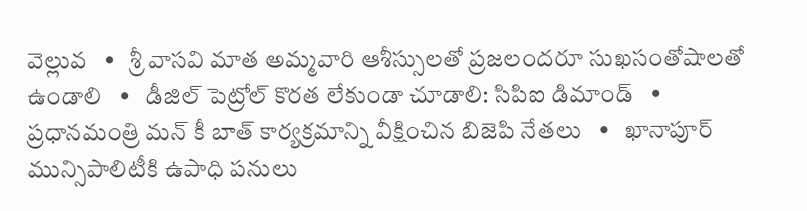వెల్లువ   •   శ్రీ వాసవి మాత అమ్మవారి ఆశీస్సులతో ప్రజలందరూ సుఖసంతోషాలతో ఉండాలి   •   డీజిల్ పెట్రోల్ కొరత లేకుండా చూడాలి: సిపిఐ డిమాండ్   •   ప్రధానమంత్రి మన్ కీ బాత్ కార్యక్రమాన్ని వీక్షించిన బిజెపి నేతలు   •   ఖానాపూర్ మున్సిపాలిటీకి ఉపాధి పనులు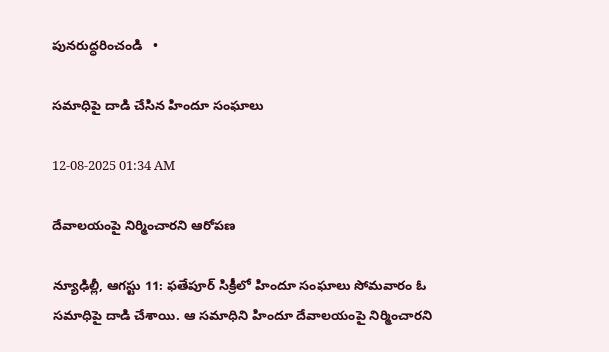పునరుద్ధరించండి   •

సమాధిపై దాడి చేసిన హిందూ సంఘాలు

12-08-2025 01:34 AM

దేవాలయంపై నిర్మించారని ఆరోపణ

న్యూఢిల్లీ, ఆగస్టు 11: ఫతేపూర్ సిక్రీలో హిందూ సంఘాలు సోమవారం ఓ సమాధిపై దాడి చేశాయి. ఆ సమాధిని హిందూ దేవాలయంపై నిర్మించారని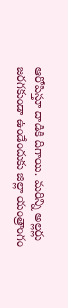ఆరోపిస్తూ దాడికి దిగాయి. మరిన్ని అల్లర్లు జరగకుండా ఉండేందుకు జిల్లా యంత్రాంగం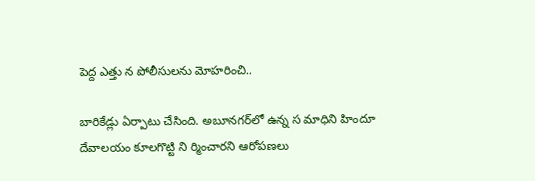పెద్ద ఎత్తు న పోలీసులను మోహరించి..

బారికేడ్లు ఏర్పాటు చేసింది. అబూనగర్‌లో ఉన్న స మాధిని హిందూ దేవాలయం కూలగొట్టి ని ర్మించారని ఆరోపణలు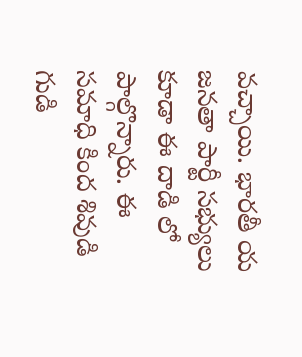వచ్చాయి. భారతీ య జనతా పార్టీ సభ్యులు కూడా ఈ దాడి లో పాల్గొన్నారు. ఈ సమాధి కింద శివుడి గుడి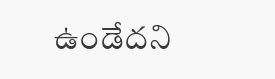ఉండేదని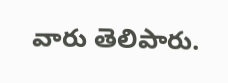వారు తెలిపారు.